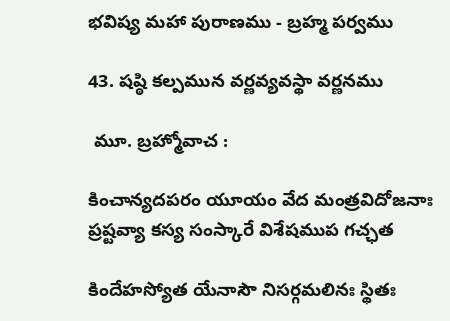భవిష్య మహా పురాణము - బ్రహ్మ పర్వము

43. షష్ఠి కల్పమున వర్ణవ్యవస్థా వర్ణనము

 మూ. బ్రహ్మోవాచ :

కించాన్యదపరం యూయం వేద మంత్రవిదోజనాః ప్రష్టవ్యా కస్య సంస్కారే విశేషముప గచ్ఛత

కిందేహస్యోత యేనాసౌ నిసర్గమలినః స్థితః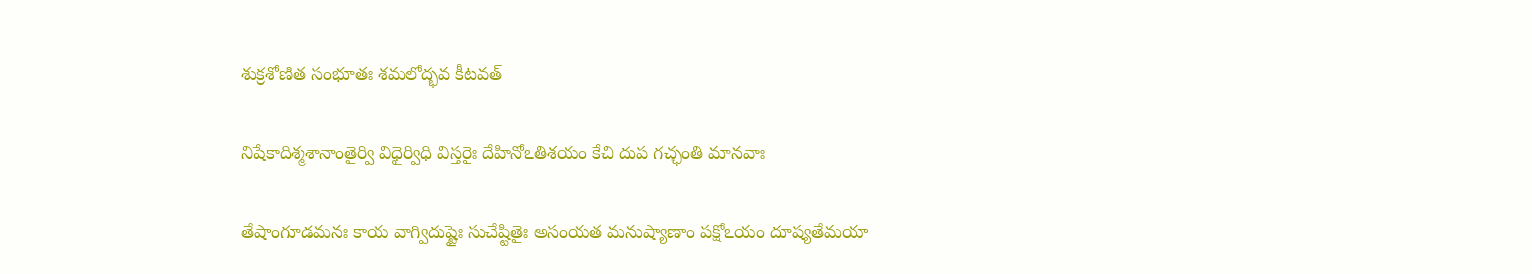శుక్రశోణిత సంభూతః శమలోద్భవ కీటవత్

నిషేకాదిశ్మశానాంతైర్వి విధైర్విధి విస్తరైః దేహినోఽతిశయం కేచి దుప గచ్ఛంతి మానవాః

తేషాంగూడమనః కాయ వాగ్విదుష్టైః సుచేష్టితైః అసంయత మనుష్యాణాం పక్షోఽయం దూష్యతేమయా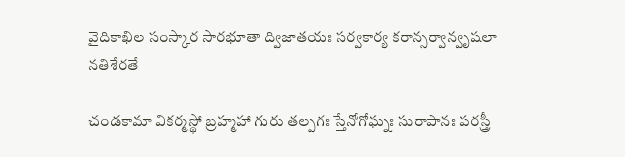వైదికాఖిల సంస్కార సారభూతా ద్విజాతయః సర్వకార్య కరాన్సర్వాన్వృషలా నతిశేరతే

చండకామా వికర్మస్థో బ్రహ్మహా గురు తల్పగః స్తేనోగోఘ్నః సురాపానః పరస్త్రీ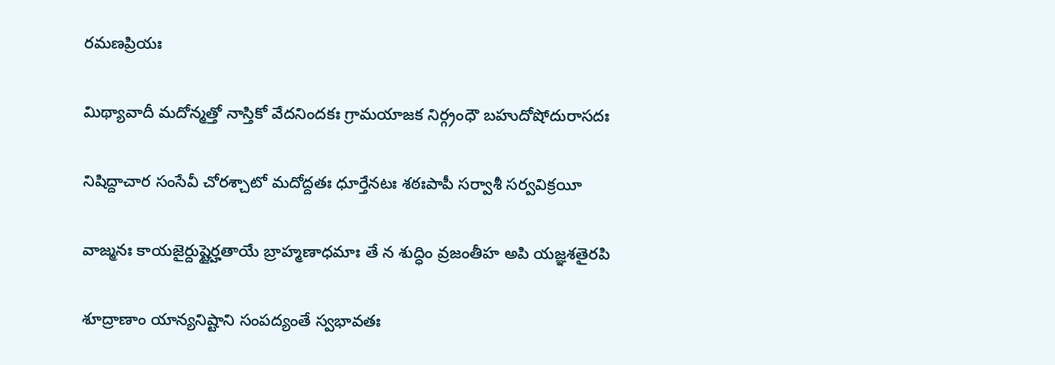రమణప్రియః

మిథ్యావాదీ మదోన్మత్తో నాస్తికో వేదనిందకః గ్రామయాజక నిర్గ్రంధౌ బహుదోషోదురాసదః

నిషిద్దాచార సంసేవీ చోరశ్చాటో మదోద్దతః ధూర్తేనటః శఠఃపాపీ సర్వాశీ సర్వవిక్రయీ

వాజ్మనః కాయజైర్దుష్టైర్హతాయే బ్రాహ్మణాధమాః తే న శుద్ధిం వ్రజంతీహ అపి యజ్ఞశతైరపి

శూద్రాణాం యాన్యనిష్టాని సంపద్యంతే స్వభావతః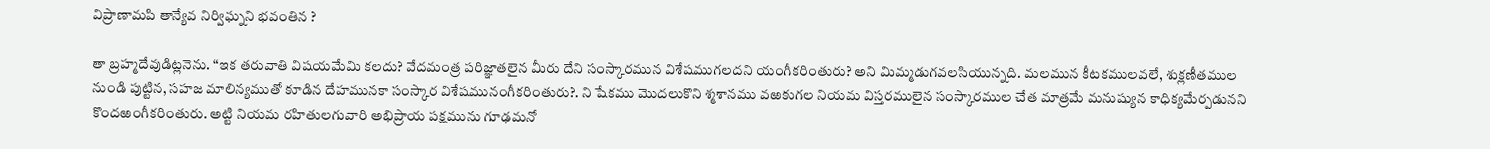విప్రాణామపి తాన్యేవ నిర్విఘ్నని భవంతిన ?

తా బ్రహ్మదేవుడిట్లనెను. “ఇక తరువాతి విషయమేమి కలదు? వేదమంత్ర పరిజ్ఞాతలైన మీరు దేని సంస్కారమున విశేషముగలదని యంగీకరింతురు? అని మిమ్మడుగవలసియున్నది. మలమున కీటకములవలే, శుక్లణీతముల నుండి పుట్టిన, సహజ మాలిన్యముతో కూడిన దేహమునకా సంస్కార విశేషమునంగీకరింతురు?. ని షేకము మొదలుకొని శ్మశానము వఱకుగల నియమ విస్తరములైన సంస్కారముల చేత మాత్రమే మనుష్యున కాధిక్యమేర్పడునని కొందఱంగీకరింతురు. అట్టి నియమ రహితులగువారి అభిప్రాయ పక్షమును గూఢమనో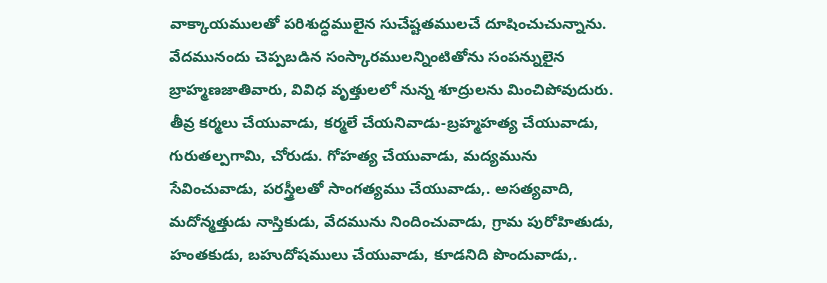వాక్కాయములతో పరిశుద్ధములైన సుచేష్టతములచే దూషించుచున్నాను. వేదమునందు చెప్పబడిన సంస్కారములన్నింటితోను సంపన్నులైన బ్రాహ్మణజాతివారు, వివిధ వృత్తులలో నున్న శూద్రులను మించిపోవుదురు. తీవ్ర కర్మలు చేయువాడు, కర్మలే చేయనివాడు-బ్రహ్మహత్య చేయువాడు, గురుతల్పగామి, చోరుడు. గోహత్య చేయువాడు, మద్యమును సేవించువాడు, పరస్త్రీలతో సాంగత్యము చేయువాడు,. అసత్యవాది, మదోన్మత్తుడు నాస్తికుడు, వేదమును నిందించువాడు, గ్రామ పురోహితుడు, హంతకుడు, బహుదోషములు చేయువాడు, కూడనిది పొందువాడు,.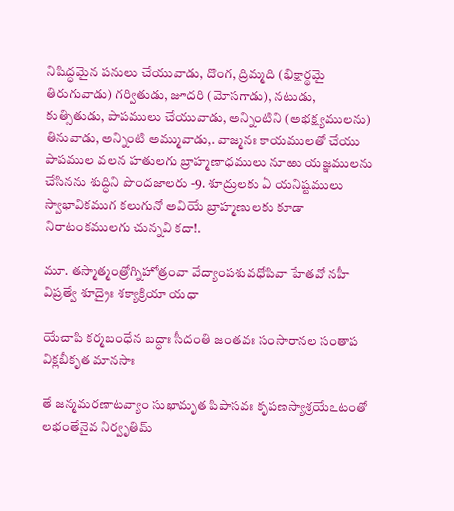నిషిద్ధమైన పనులు చేయువాడు, దొంగ, ద్రిమ్మది (భిక్షార్థమై తిరుగువాడు) గర్వితుడు, జూదరి (మోసగాడు), నటుడు, కుత్సితుడు, పాపములు చేయువాడు, అన్నింటిని (అభక్ష్యములను) తినువాడు, అన్నింటి అమ్మువాడు,. వాజ్మనః కాయములతో చేయు పాపముల వలన హతులగు బ్రాహ్మణాధములు నూఱు యజ్ఞములను చేసినను శుద్ధిని పొందజాలరు -9. శూద్రులకు ఏ యనిష్టములు స్వాభావికముగ కలుగునో అవియే బ్రాహ్మణులకు కూడా నిరాటంకములగు చున్నవి కదా!.

మూ. తస్మాత్మంత్రోగ్నిహోత్రంవా వేద్యాంపశువధోపివా హేతవో నహీ విప్రత్వే శూద్రైః శక్యాక్రియా యధా

యేచాపి కర్మబంధేన బద్ధాః సీదంతి జంతవః సంసారానల సంతాప విక్లబీకృత మానసాః

తే జన్మమరణాటవ్యాం సుఖామృత పిపాసవః కృపణస్యాశ్రయేఽటంతో లభంతేనైవ నిర్వృతిమ్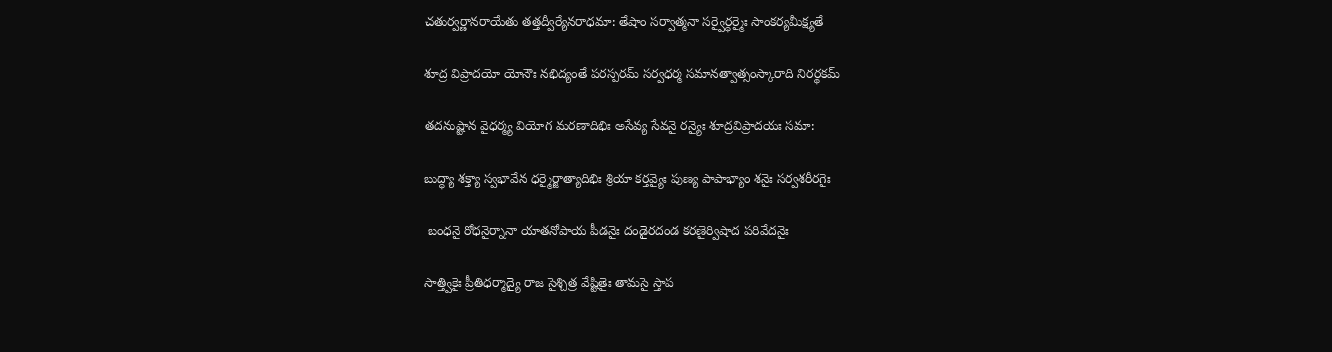చతుర్వర్ణానరాయేతు తత్తద్వీర్యేనరాధమా: తేషాం సర్వాత్మనా సర్వైర్ధర్మైః సాంకర్యమీక్ష్యతే

శూద్ర విప్రాదయో యోనౌః నభిద్యంతే పరస్పరమ్ సర్వధర్మ సమానత్వాత్సంస్కారాది నిరర్థకమ్

తదనుష్టాన వైధర్మ్య వియోగ మరణాదిభిః అసేవ్య సేవనై రన్యైః శూద్రవిప్రాదయః సమా:

బుద్ధ్యా శక్త్యా స్వభావేన ధర్మైర్జాత్యాదిభిః శ్రియా కర్తవ్యైః పుణ్య పాపాభ్యాం శనైః సర్వశరీరగైః

 బంధనై రోధనైర్నానా యాతనోపాయ పీడనైః దండైరదండ కరణైర్విషాద పరివేదనైః

సాత్త్వికైః ప్రీతిధర్మాద్యై రాజ సైశ్చిత్ర వేష్టితైః తామసై స్తాప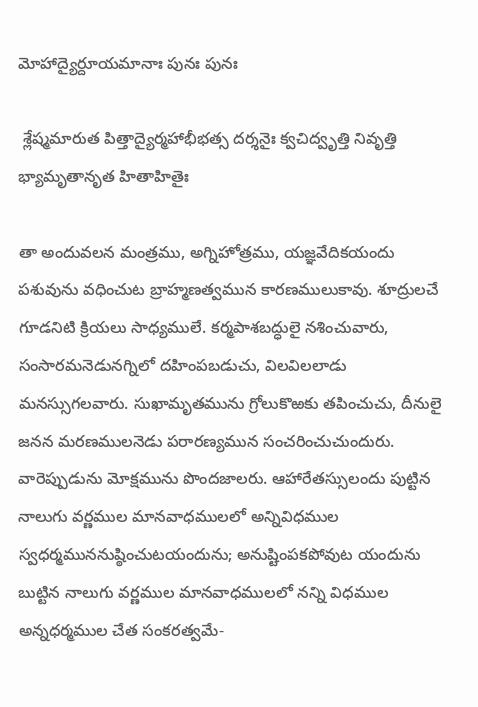మోహాద్యైర్దూయమానాః పునః పునః

 శ్లేష్మమారుత పిత్తాద్యైర్మహాభీభత్స దర్శనైః క్వచిద్వృత్తి నివృత్తి భ్యామృతానృత హితాహితైః

తా అందువలన మంత్రము, అగ్నిహోత్రము, యజ్ఞవేదికయందు పశువును వధించుట బ్రాహ్మణత్వమున కారణములుకావు. శూద్రులచే గూడనిటి క్రియలు సాధ్యములే. కర్మపాశబద్ధులై నశించువారు, సంసారమనెడునగ్నిలో దహింపబడుచు, విలవిలలాడు మనస్సుగలవారు. సుఖామృతమును గ్రోలుకొఱకు తపించుచు, దీనులై జనన మరణములనెడు పరారణ్యమున సంచరించుచుందురు. వారెప్పుడును మోక్షమును పొందజాలరు. ఆహారేతస్సులందు పుట్టిన నాలుగు వర్ణముల మానవాధములలో అన్నివిధముల స్వధర్మముననుష్ఠించుటయందును; అనుష్టింపకపోవుట యందును బుట్టిన నాలుగు వర్ణముల మానవాధములలో నన్ని విధముల అన్నధర్మముల చేత సంకరత్వమే-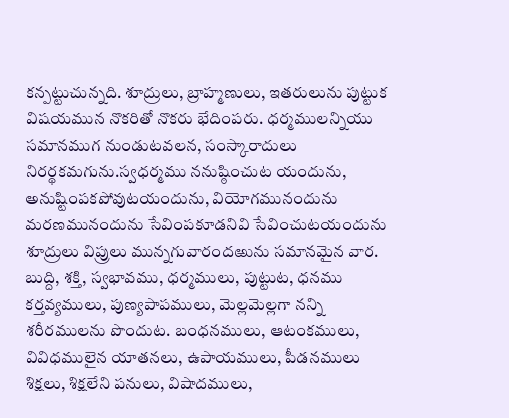కన్పట్టుచున్నది. శూద్రులు, బ్రాహ్మణులు, ఇతరులును పుట్టుక విషయమున నొకరితో నొకరు భేదింపరు. ధర్మములన్నియు సమానముగ నుండుటవలన, సంస్కారాదులు నిరర్థకమగును.స్వధర్మము ననుష్ఠించుట యందును, అనుష్టింపకపోవుటయందును, వియోగమునందును మరణమునందును సేవింపకూడనివి సేవించుటయందును శూద్రులు విప్రులు మున్నగువారందఱును సమానమైన వార. బుద్ది, శక్తి, స్వభావము, ధర్మములు, పుట్టుట, ధనము కర్తవ్యములు, పుణ్యపాపములు, మెల్లమెల్లగా నన్ని శరీరములను పొందుట. బంధనములు, ఆటంకములు, వివిధములైన యాతనలు, ఉపాయములు, పీడనములు శిక్షలు, శిక్షలేని పనులు, విషాదములు,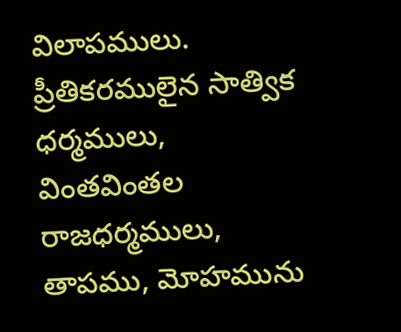విలాపములు. ప్రీతికరములైన సాత్విక ధర్మములు, వింతవింతల రాజధర్మములు, తాపము, మోహమును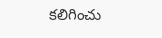కలిగించు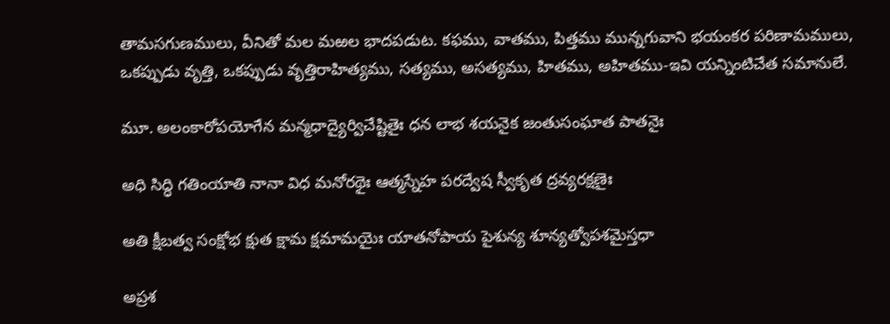తామసగుణములు, వీనితో మల మఱల భాదపడుట. కఫము, వాతము, పిత్తము మున్నగువాని భయంకర పరిణామములు, ఒకప్పుడు వృత్తి, ఒకప్పుడు వృత్తిరాహిత్యము, సత్యము, అసత్యము, హితము, అహితము-ఇవి యన్నింటిచేత సమానులే.

మూ. అలంకారోపయోగేన మన్మధాద్యైర్విచేష్టితైః ధన లాభ శయనైక జంతుసంఘాత పాతనైః

అధి సిద్ధి గతింయాతి నానా విధ మనోరథైః ఆత్మస్నేహ పరద్వేష స్వీకృత ద్రవ్యరక్షణైః

అతి క్షీబత్వ సంక్షోభ క్షుత క్షామ క్షమామయైః యాతనోపాయ పైశున్య శూన్యత్వోపశమైస్తధా

అప్రశ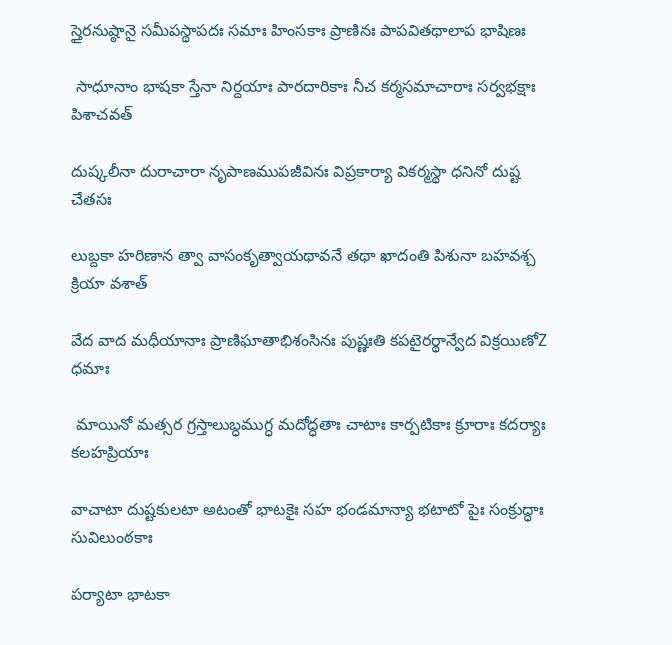స్తైరనుష్ఠానై సమీపస్థాపదః సమాః హింసకాః ప్రాణినః పాపవితథాలాప భాషిణః

 సాధూనాం భాషకా స్తేనా నిర్దయాః పారదారికాః నీచ కర్మసమాచారాః సర్వభక్షాః పిశాచవత్

దుష్కలీనా దురాచారా నృపాణముపజీవినః విప్రకార్యా వికర్మస్థా ధనినో దుష్ట చేతసః

లుబ్దకా హరిణాన త్వా వాసంకృత్వాయథావనే తథా ఖాదంతి పిశునా బహవశ్చ క్రియా వశాత్

వేద వాద మధీయానాః ప్రాణిఘాతాభిశంసినః పుష్ణఃతి కపటైరర్థాన్వేద విక్రయిణోZ ధమాః

 మాయినో మత్సర గ్రస్తాలుబ్ధముగ్ధ మదోద్ధతాః చాటాః కార్పటికాః క్రూరాః కదర్యాః కలహప్రియాః

వాచాటా దుష్టకులటా అటంతో భాటకైః సహ భండమాన్యా భటాటో పైః సంక్రుద్ధాః సువిలుంఠకాః

పర్యాటా భాటకా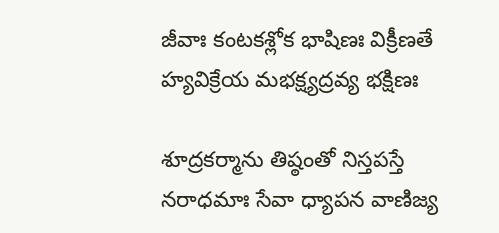జీవాః కంటకశ్లోక భాషిణః విక్రీణతే హ్యవిక్రేయ మభక్ష్యద్రవ్య భక్షిణః

శూద్రకర్మాను తిష్ఠంతో నిస్తపస్తే నరాధమాః సేవా ధ్యాపన వాణిజ్య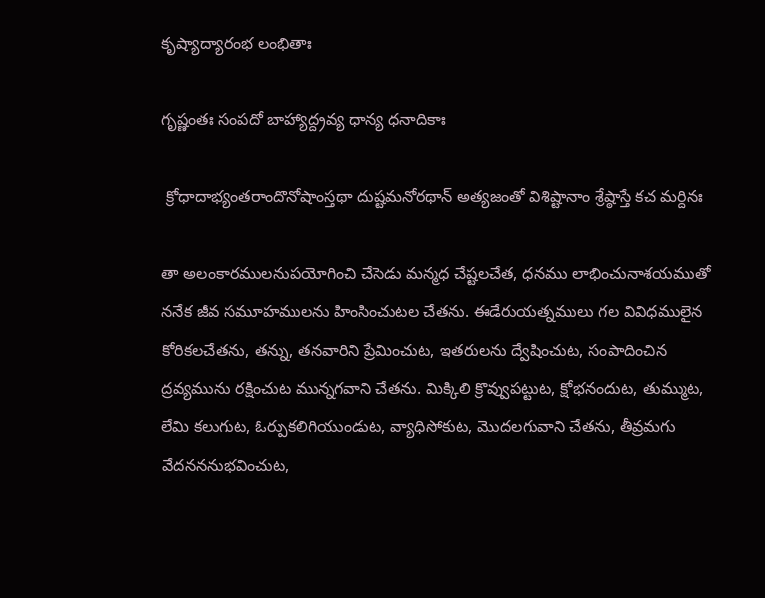కృష్యాద్యారంభ లంభితాః

గృష్ణంతః సంపదో బాహ్యాద్ద్రవ్య ధాన్య ధనాదికాః

 క్రోధాదాభ్యంతరాందొనోషాంస్తథా దుష్టమనోరథాన్ అత్యజంతో విశిష్టానాం శ్రేష్ఠాస్తే కచ మర్దినః

తా అలంకారములనుపయోగించి చేసెడు మన్మధ చేష్టలచేత, ధనము లాభించునాశయముతో ననేక జీవ సమూహములను హింసించుటల చేతను. ఈడేరుయత్నములు గల వివిధములైన కోరికలచేతను, తన్ను, తనవారిని ప్రేమించుట, ఇతరులను ద్వేషించుట, సంపాదించిన ద్రవ్యమును రక్షించుట మున్నగవాని చేతను. మిక్కిలి క్రొవ్వుపట్టుట, క్షోభనందుట, తుమ్ముట, లేమి కలుగుట, ఓర్పుకలిగియుండుట, వ్యాధిసోకుట, మొదలగువాని చేతను, తీవ్రమగు వేదనననుభవించుట,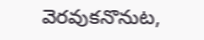వెరవుకనొనుట,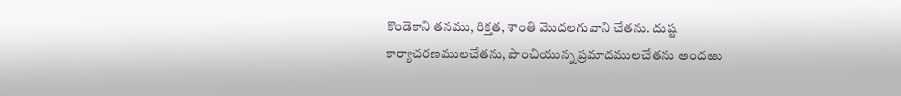కొండెకాని తనము, రిక్తత, శాంతి మొదలగువాని చేతను. దుష్ట కార్యాచరణములచేతను, పొంచియున్న ప్రమాదములచేతను అందఱు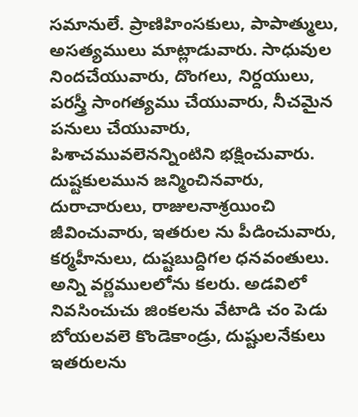సమానులే. ప్రాణిహింసకులు, పాపాత్ములు, అసత్యములు మాట్లాడువారు. సాధువుల నిందచేయువారు, దొంగలు, నిర్దయులు, పరస్త్రీ సాంగత్యము చేయువారు, నీచమైన పనులు చేయువారు, పిశాచమువలెనన్నింటిని భక్షించువారు. దుష్టకులమున జన్మించినవారు, దురాచారులు, రాజులనాశ్రయించి జీవించువారు, ఇతరుల ను పీడించువారు, కర్మహీనులు, దుష్టబుద్దిగల ధనవంతులు. అన్ని వర్ణములలోను కలరు. అడవిలో నివసించుచు జింకలను వేటాడి చం పెడు బోయలవలె కొండెకాండ్రు, దుష్టులనేకులు ఇతరులను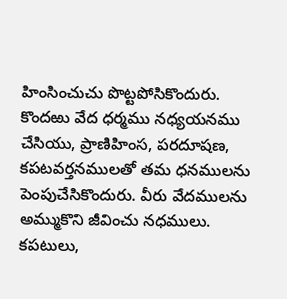హింసించుచు పొట్టపోసికొందురు. కొందఱు వేద ధర్మము నధ్యయనము చేసియు, ప్రాణిహింస, పరదూషణ, కపటవర్తనములతో తమ ధనములను పెంపుచేసికొందురు. వీరు వేదములను అమ్ముకొని జీవించు నధములు. కపటులు,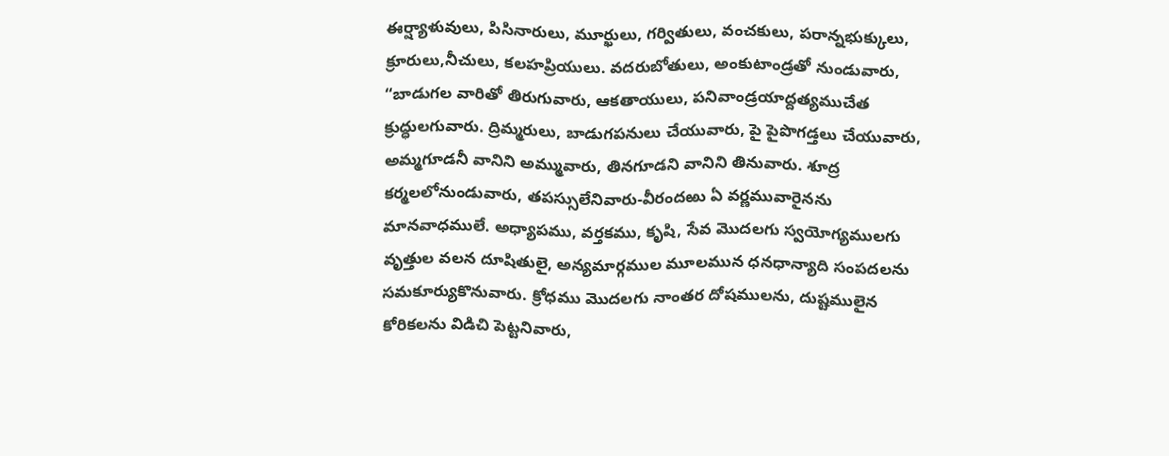ఈర్ష్యాళువులు, పిసినారులు, మూర్ఖులు, గర్వితులు, వంచకులు, పరాన్నభుక్కులు, క్రూరులు,నీచులు, కలహప్రియులు. వదరుబోతులు, అంకుటాండ్రతో నుండువారు, “బాడుగల వారితో తిరుగువారు, ఆకతాయులు, పనివాండ్రయాద్దత్యముచేత క్రుద్ధులగువారు. ద్రిమ్మరులు, బాడుగపనులు చేయువారు, పై పైపొగడ్తలు చేయువారు, అమ్మగూడనీ వానిని అమ్మువారు, తినగూడని వానిని తినువారు. శూద్ర కర్మలలోనుండువారు, తపస్సులేనివారు-వీరందఱు ఏ వర్ణమువారైనను మానవాధములే. అధ్యాపము, వర్తకము, కృషి, సేవ మొదలగు స్వయోగ్యములగు వృత్తుల వలన దూషితులై, అన్యమార్గముల మూలమున ధనధాన్యాది సంపదలను సమకూర్యుకొనువారు. క్రోధము మొదలగు నాంతర దోషములను, దుష్టములైన కోరికలను విడిచి పెట్టనివారు,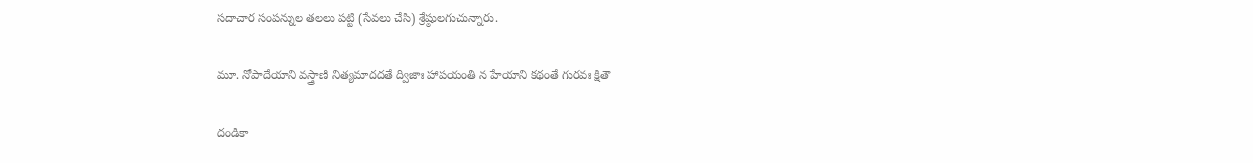సదాచార సంపన్నుల తలలు పట్టి (సేవలు చేసి) శ్రేష్ఠులగుచున్నారు.

మూ. నోపాదేయాని వస్త్రాణి నిత్యమాదదతే ద్విజాః హాపయంతి న హేయాని కథంతే గురవః క్షితౌ

దండికా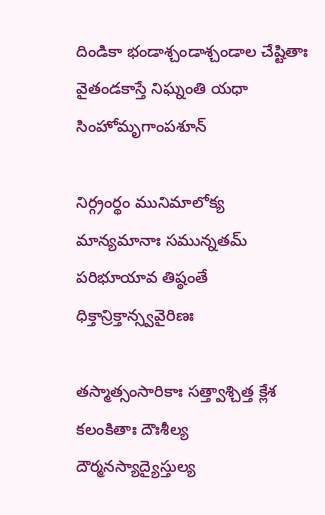దిండికా భండాశ్చండాశ్చండాల చేష్టితాః వైతండకాస్తే నిఘ్నంతి యధా సింహోమృగాంపశూన్

నిర్గ్రంర్థం మునిమాలోక్య మాన్యమానాః సమున్నతమ్ పరిభూయావ తిష్ఠంతే ధిక్తాన్రిక్తాన్స్వవైరిణః

తస్మాత్సంసారికాః సత్త్వాశ్చిత్త క్లేశ కలంకితాః దౌఃశీల్య దౌర్మనస్యాద్యైస్తుల్య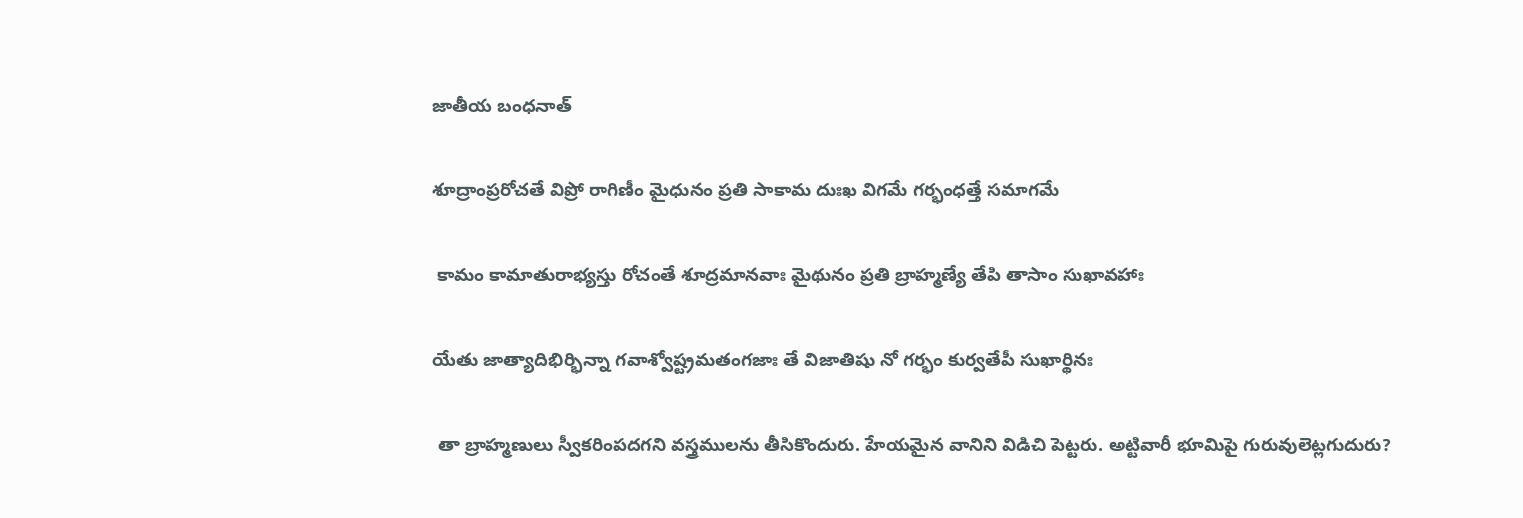జాతీయ బంధనాత్

శూద్రాంప్రరోచతే విప్రో రాగిణీం మైధునం ప్రతి సాకామ దుఃఖ విగమే గర్భంధత్తే సమాగమే

 కామం కామాతురాభ్యస్తు రోచంతే శూద్రమానవాః మైథునం ప్రతి బ్రాహ్మణ్యే తేపి తాసాం సుఖావహాః

యేతు జాత్యాదిభిర్భిన్నా గవాశ్వోష్ట్రమతంగజాః తే విజాతిషు నో గర్భం కుర్వతేపీ సుఖార్థినః

 తా బ్రాహ్మణులు స్వీకరింపదగని వస్త్రములను తీసికొందురు. హేయమైన వానిని విడిచి పెట్టరు. అట్టివారీ భూమిపై గురువులెట్లగుదురు?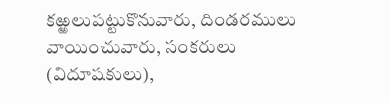కఱ్ఱలుపట్టుకొనువారు, దిండరములు వాయించువారు, సంకరులు (విదూషకులు),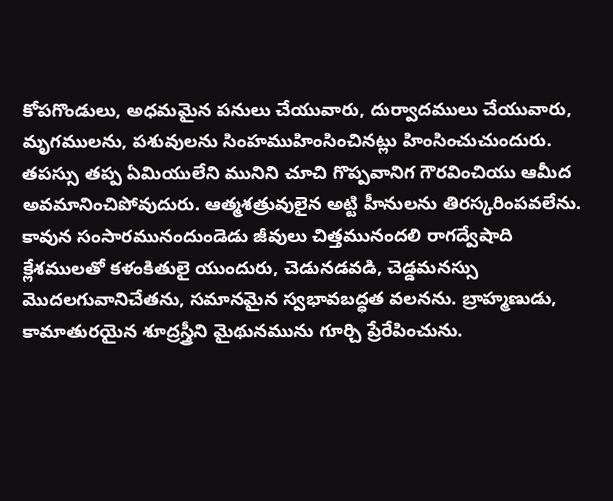కోపగొండులు, అధమమైన పనులు చేయువారు, దుర్వాదములు చేయువారు, మృగములను, పశువులను సింహముహింసించినట్లు హింసించుచుందురు. తపస్సు తప్ప ఏమియులేని మునిని చూచి గొప్పవానిగ గౌరవించియు ఆమీద అవమానించిపోవుదురు. ఆత్మశత్రువులైన అట్టి హీనులను తిరస్కరింపవలేను. కావున సంసారమునందుండెడు జీవులు చిత్తమునందలి రాగద్వేషాది క్లేశములతో కళంకితులై యుందురు, చెడునడవడి, చెడ్డమనస్సు మొదలగువానిచేతను, సమానమైన స్వభావబద్ధత వలనను. బ్రాహ్మణుడు, కామాతురయైన శూద్రస్త్రీని మైథునమును గూర్చి ప్రేరేపించును.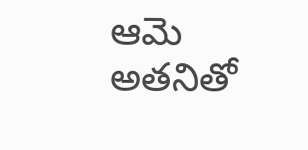ఆమె అతనితో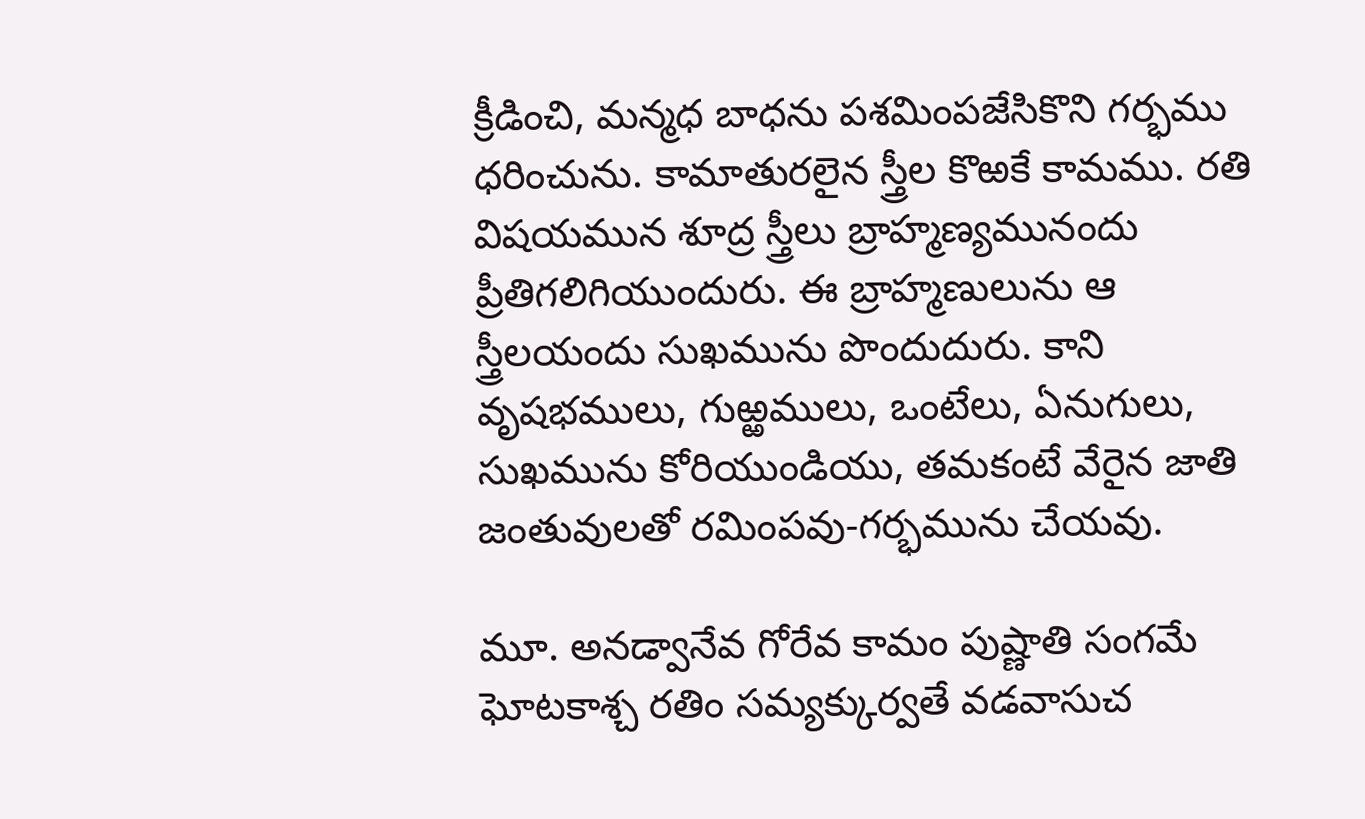క్రీడించి, మన్మధ బాధను పశమింపజేసికొని గర్భము ధరించును. కామాతురలైన స్త్రీల కొఱకే కామము. రతి విషయమున శూద్ర స్త్రీలు బ్రాహ్మణ్యమునందు ప్రీతిగలిగియుందురు. ఈ బ్రాహ్మణులును ఆ స్త్రీలయందు సుఖమును పొందుదురు. కాని వృషభములు, గుఱ్ఱములు, ఒంటేలు, ఏనుగులు, సుఖమును కోరియుండియు, తమకంటే వేరైన జాతి జంతువులతో రమింపవు-గర్భమును చేయవు.

మూ. అనడ్వానేవ గోరేవ కామం పుష్ణాతి సంగమే ఘోటకాశ్చ రతిం సమ్యక్కుర్వతే వడవాసుచ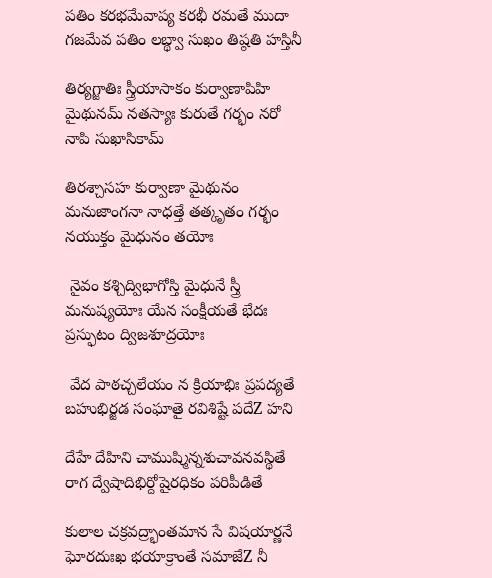పతిం కరభమేవాప్య కరభీ రమతే ముదా గజమేవ పతిం లబ్థ్వా సుఖం తిష్ఠతి హస్తినీ

తిర్యగ్జాతిః స్త్రీయాసాకం కుర్వాణాపిహి మైథునమ్ నతస్యాః కురుతే గర్భం నరో నాపి సుఖాసికామ్

తిరశ్చాసహ కుర్వాణా మైథునం మనుజాంగనా నాధత్తే తత్కృతం గర్భం నయుక్తం మైధునం తయోః

 నైవం కశ్చిద్విభాగోస్తి మైధునే స్త్రీ మనుష్యయోః యేన సంక్షీయతే భేదః ప్రస్ఫుటం ద్విజశూద్రయోః

 వేద పాఠచ్చలేయం న క్రియాభిః ప్రపద్యతే బహుభిర్జడ సంఘాతై రవిశిష్టే పదేZ హని

దేహే దేహిని చాముష్మిన్నశుచావనవస్థితే రాగ ద్వేషాదిభిర్దోషైరధికం పరిపీడితే

కులాల చక్రవద్ర్భాంతమాన సే విషయార్ణనే ఘోరదుఃఖ భయాక్రాంతే సమాజేZ నీ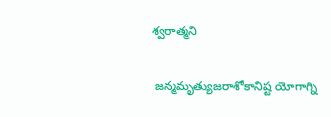శ్వరాత్మని

 జన్మమృత్యుజరాశోకానిష్ట యోగాగ్ని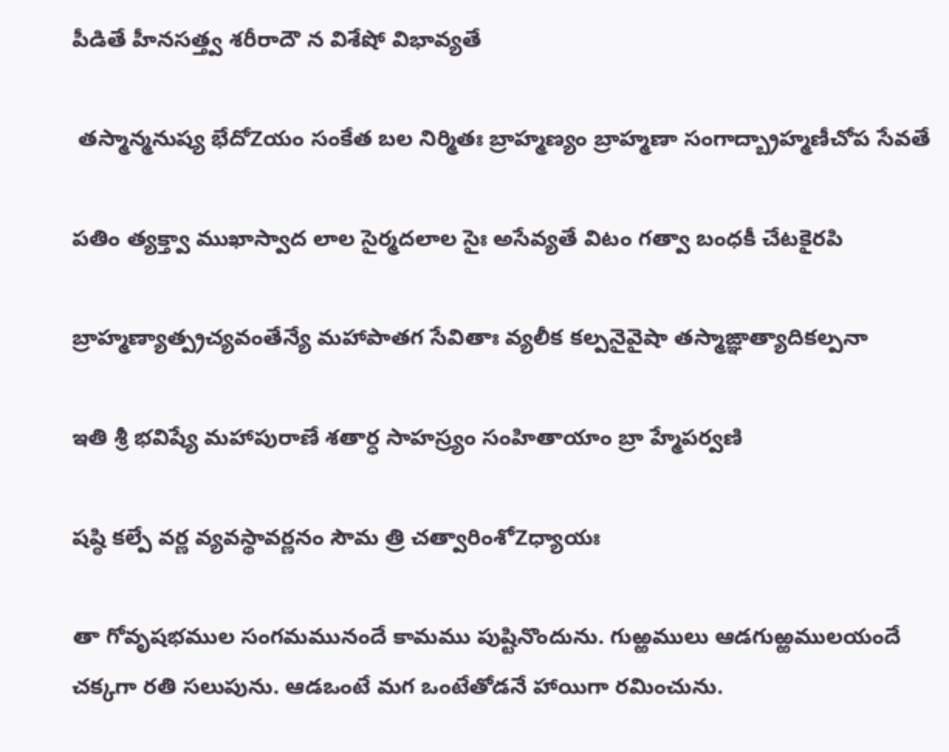పీడితే హీనసత్త్వ శరీరాదౌ న విశేషో విభావ్యతే

 తస్మాన్మనుష్య భేదోZయం సంకేత బల నిర్మితః బ్రాహ్మణ్యం బ్రాహ్మణా సంగాద్బ్రాహ్మణీచోప సేవతే

పతిం త్యక్త్వా ముఖాస్వాద లాల సైర్మదలాల సైః అసేవ్యతే విటం గత్వా బంధకీ చేటకైరపి

బ్రాహ్మణ్యాత్ప్రచ్యవంతేన్యే మహాపాతగ సేవితాః వ్యలీక కల్పనైవైషా తస్మాఙ్ఞాత్యాదికల్పనా

ఇతి శ్రీ భవిష్యే మహాపురాణే శతార్ధ సాహస్ర్యం సంహితాయాం బ్రా హ్మేపర్వణి

షష్ఠి కల్పే వర్ణ వ్యవస్థావర్ణనం సౌమ త్రి చత్వారింశోZధ్యాయః

తా గోవృషభముల సంగమమునందే కామము పుష్టినొందును. గుఱ్ఱములు ఆడగుఱ్ఱములయందే చక్కగా రతి సలుపును. ఆడఒంటే మగ ఒంటేతోడనే హాయిగా రమించును.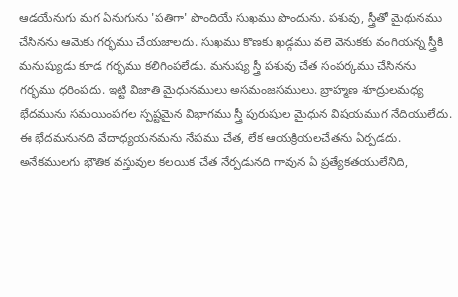ఆడయేనుగు మగ ఏనుగును 'పతిగా' పొందియే సుఖము పొందును. పశువు, స్త్రీతో మైథునము చేసినను ఆమెకు గర్భము చేయజాలదు. సుఖము కొణకు ఖడ్గము వలె వెనుకకు వంగియన్న స్త్రీకి మనుష్యుడు కూడ గర్భము కలిగింపలేడు. మనుష్య స్త్రీ పశువు చేత సంపర్కము చేసినను గర్భము ధరింపదు. ఇట్టి విజాతి మైధునములు అసమంజసములు. బ్రాహ్మణ శూద్రులమధ్య భేదమును సమయింపగల స్పష్టమైన విభాగము స్త్రీ పురుషుల మైధున విషయముగ నేదియులేదు. ఈ భేదమనునది వేదాధ్యయనమను నేపము చేత, లేక ఆయక్రియలచేతను ఏర్పడదు. అనేకములగు భౌతిక వస్తువుల కలయిక చేత నేర్పడునది గావున ఏ ప్రత్యేకతయులేనిది,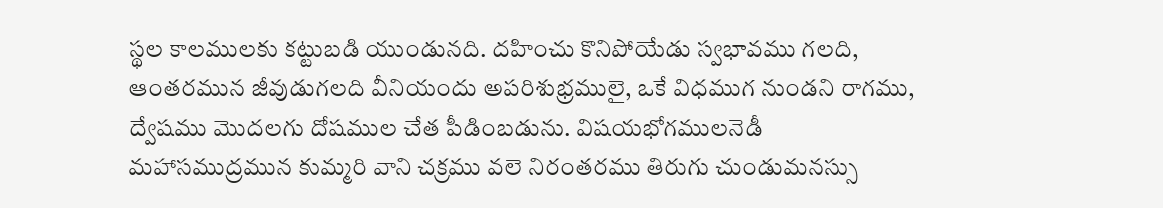స్థల కాలములకు కట్టుబడి యుండునది. దహించు కొనిపోయేడు స్వభావము గలది, ఆంతరమున జీవుడుగలది వీనియందు అపరిశుభ్రములై, ఒకే విధముగ నుండని రాగము, ద్వేషము మొదలగు దోషముల చేత పీడింబడును. విషయభోగములనెడీ మహాసముద్రమున కుమ్మరి వాని చక్రము వలె నిరంతరము తిరుగు చుండుమనస్సు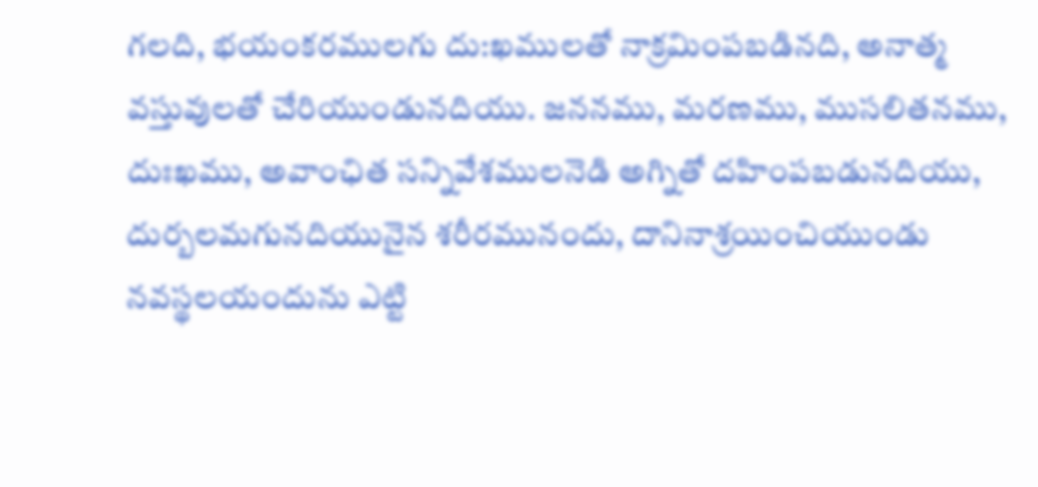గలది, భయంకరములగు దు:ఖములతో నాక్రమింపబడినది, అనాత్మ వస్తువులతో చేరియుండునదియు. జననము, మరణము, ముసలితనము, దుఃఖము, అవాంఛిత సన్నివేశములనెడి అగ్నితో దహింపబడునదియు, దుర్బలమగునదియునైన శరీరమునందు, దానినాశ్రయించియుండు నవస్థలయందును ఎట్టి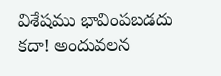విశేషము భావింపబడదు కదా! అందువలన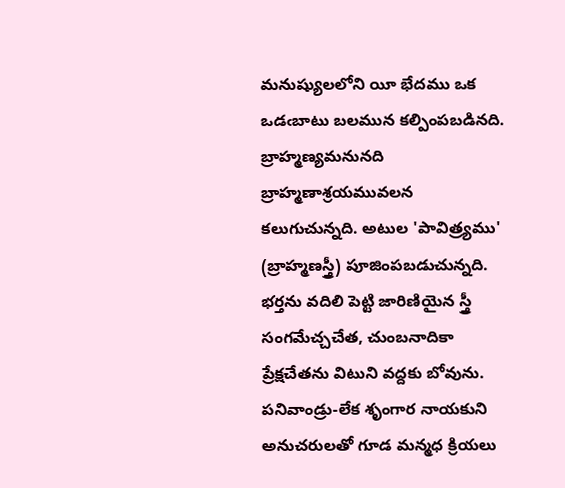మనుష్యులలోని యీ భేదము ఒక ఒడఁబాటు బలమున కల్పింపబడినది. బ్రాహ్మణ్యమనునది బ్రాహ్మణాశ్రయమువలన కలుగుచున్నది. అటుల 'పావిత్ర్యము' (బ్రాహ్మణస్త్రీ) పూజింపబడుచున్నది. భర్తను వదిలి పెట్టి జారిణియైన స్త్రీ సంగమేచ్చచేత, చుంబనాదికా ప్రేక్షచేతను విటుని వద్దకు బోవును. పనివాండ్రు-లేక శృంగార నాయకుని అనుచరులతో గూడ మన్మధ క్రియలు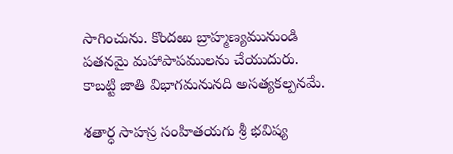సాగించును. కొందఱు బ్రాహ్మణ్యమునుండి పతనమై మహాపాపములను చేయుదురు. కాబట్టి జాతి విభాగమనునది అసత్యకల్పనమే.

శతార్ధ సాహస్ర సంహితయగు శ్రీ భవిష్య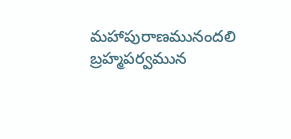మహాపురాణమునందలి బ్రహ్మపర్వమున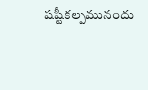షష్టీకల్పమునందు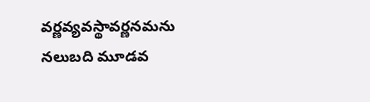వర్ణవ్యవస్థావర్ణనమను నలుబది మూడవ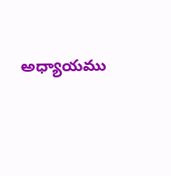అధ్యాయము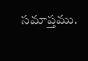సమాప్తము.